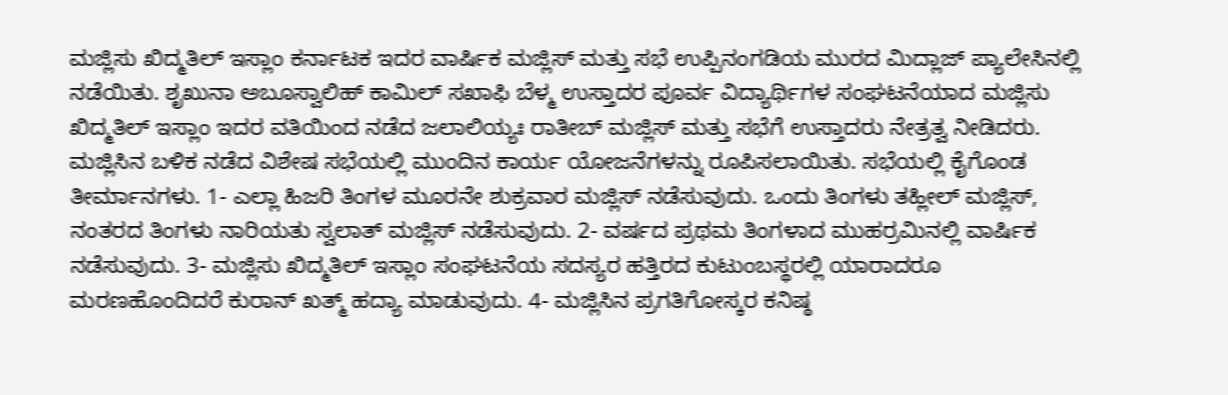ಮಜ್ಲಿಸು ಖಿದ್ಮತಿಲ್ ಇಸ್ಲಾಂ ಕರ್ನಾಟಕ ಇದರ ವಾರ್ಷಿಕ ಮಜ್ಲಿಸ್ ಮತ್ತು ಸಭೆ ಉಪ್ಪಿನಂಗಡಿಯ ಮುರದ ಮಿದ್ಲಾಜ್ ಪ್ಯಾಲೇಸಿನಲ್ಲಿ ನಡೆಯಿತು. ಶೃಖುನಾ ಅಬೂಸ್ವಾಲಿಹ್ ಕಾಮಿಲ್ ಸಖಾಫಿ ಬೆಳ್ಮ ಉಸ್ತಾದರ ಪೂರ್ವ ವಿದ್ಯಾರ್ಥಿಗಳ ಸಂಘಟನೆಯಾದ ಮಜ್ಲಿಸು ಖಿದ್ಮತಿಲ್ ಇಸ್ಲಾಂ ಇದರ ವತಿಯಿಂದ ನಡೆದ ಜಲಾಲಿಯ್ಯಃ ರಾತೀಬ್ ಮಜ್ಲಿಸ್ ಮತ್ತು ಸಭೆಗೆ ಉಸ್ತಾದರು ನೇತ್ರತ್ವ ನೀಡಿದರು. ಮಜ್ಲಿಸಿನ ಬಳಿಕ ನಡೆದ ವಿಶೇಷ ಸಭೆಯಲ್ಲಿ ಮುಂದಿನ ಕಾರ್ಯ ಯೋಜನೆಗಳನ್ನು ರೂಪಿಸಲಾಯಿತು. ಸಭೆಯಲ್ಲಿ ಕೈಗೊಂಡ ತೀರ್ಮಾನಗಳು. 1- ಎಲ್ಲಾ ಹಿಜರಿ ತಿಂಗಳ ಮೂರನೇ ಶುಕ್ರವಾರ ಮಜ್ಲಿಸ್ ನಡೆಸುವುದು. ಒಂದು ತಿಂಗಳು ತಹ್ಲೀಲ್ ಮಜ್ಲಿಸ್, ನಂತರದ ತಿಂಗಳು ನಾರಿಯತು ಸ್ವಲಾತ್ ಮಜ್ಲಿಸ್ ನಡೆಸುವುದು. 2- ವರ್ಷದ ಪ್ರಥಮ ತಿಂಗಳಾದ ಮುಹರ್ರಮಿನಲ್ಲಿ ವಾರ್ಷಿಕ ನಡೆಸುವುದು. 3- ಮಜ್ಲಿಸು ಖಿದ್ಮತಿಲ್ ಇಸ್ಲಾಂ ಸಂಘಟನೆಯ ಸದಸ್ಯರ ಹತ್ತಿರದ ಕುಟುಂಬಸ್ಥರಲ್ಲಿ ಯಾರಾದರೂ ಮರಣಹೊಂದಿದರೆ ಕುರಾನ್ ಖತ್ಮ್ ಹದ್ಯಾ ಮಾಡುವುದು. 4- ಮಜ್ಲಿಸಿನ ಪ್ರಗತಿಗೋಸ್ಕರ ಕನಿಷ್ಠ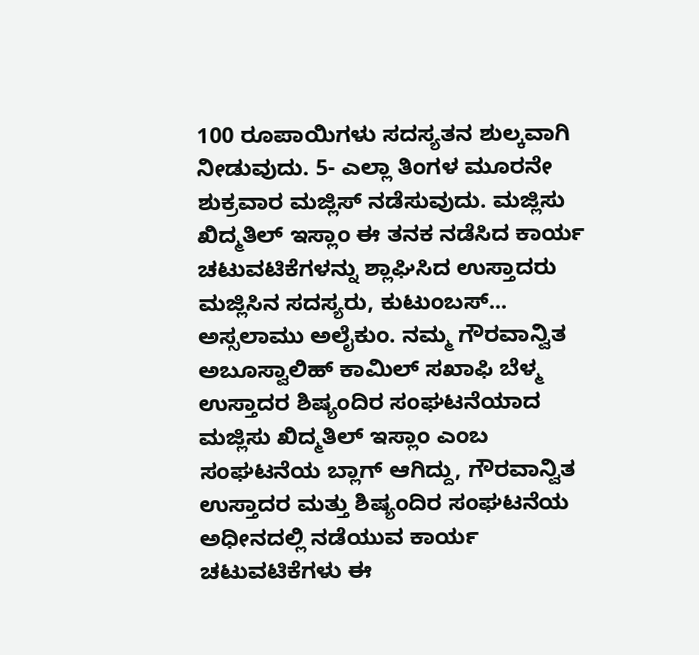100 ರೂಪಾಯಿಗಳು ಸದಸ್ಯತನ ಶುಲ್ಕವಾಗಿ ನೀಡುವುದು. 5- ಎಲ್ಲಾ ತಿಂಗಳ ಮೂರನೇ ಶುಕ್ರವಾರ ಮಜ್ಲಿಸ್ ನಡೆಸುವುದು. ಮಜ್ಲಿಸು ಖಿದ್ಮತಿಲ್ ಇಸ್ಲಾಂ ಈ ತನಕ ನಡೆಸಿದ ಕಾರ್ಯ ಚಟುವಟಿಕೆಗಳನ್ನು ಶ್ಲಾಘಿಸಿದ ಉಸ್ತಾದರು ಮಜ್ಲಿಸಿನ ಸದಸ್ಯರು, ಕುಟುಂಬಸ್...
ಅಸ್ಸಲಾಮು ಅಲೈಕುಂ. ನಮ್ಮ ಗೌರವಾನ್ವಿತ ಅಬೂಸ್ವಾಲಿಹ್ ಕಾಮಿಲ್ ಸಖಾಫಿ ಬೆಳ್ಮ ಉಸ್ತಾದರ ಶಿಷ್ಯಂದಿರ ಸಂಘಟನೆಯಾದ ಮಜ್ಲಿಸು ಖಿದ್ಮತಿಲ್ ಇಸ್ಲಾಂ ಎಂಬ ಸಂಘಟನೆಯ ಬ್ಲಾಗ್ ಆಗಿದ್ದು, ಗೌರವಾನ್ವಿತ ಉಸ್ತಾದರ ಮತ್ತು ಶಿಷ್ಯಂದಿರ ಸಂಘಟನೆಯ ಅಧೀನದಲ್ಲಿ ನಡೆಯುವ ಕಾರ್ಯ ಚಟುವಟಿಕೆಗಳು ಈ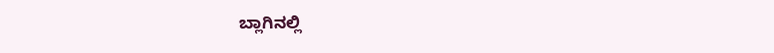ಬ್ಲಾಗಿನಲ್ಲಿ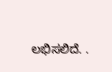ಲಭಿಸಲಿದೆ. .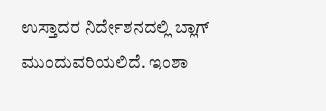ಉಸ್ತಾದರ ನಿರ್ದೇಶನದಲ್ಲಿ ಬ್ಲಾಗ್ ಮುಂದುವರಿಯಲಿದೆ. ಇಂಶಾ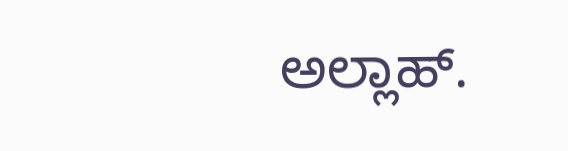ಅಲ್ಲಾಹ್.